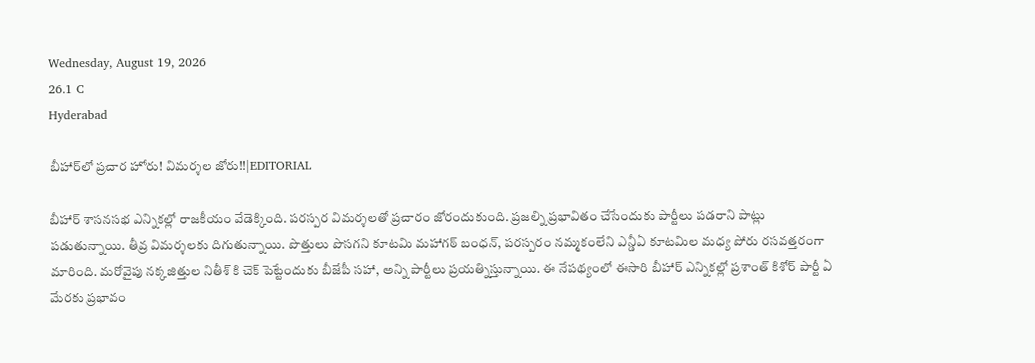Wednesday, August 19, 2026
26.1 C
Hyderabad

బీహార్‌లో ప్రచార హోరు! విమర్శల జోరు!!|EDITORIAL

బీహార్‌ శాసనసభ ఎన్నికల్లో రాజకీయం వేడెక్కింది. పరస్పర విమర్శలతో ప్రచారం జోరందుకుంది. ప్రజల్ని ప్రభావితం చేసేందుకు పార్టీలు పడరాని పాట్లు పడుతున్నాయి. తీవ్ర విమర్శలకు దిగుతున్నాయి. పొత్తులు పొసగని కూటమి మహాగఠ్ బంధన్‌, పరస్పరం నమ్మకంలేని ఎన్డీఏ కూటమిల మధ్య పోరు రసవత్తరంగా మారింది. మరోవైపు నక్కజిత్తుల నితీశ్ కి చెక్ పెట్టేందుకు బీజేపీ సహా, అన్ని పార్టీలు ప్రయత్నిస్తున్నాయి. ఈ నేపథ్యంలో ఈసారి బీహార్ ఎన్నికల్లో ప్రశాంత్‌ కిశోర్‌ పార్టీ ఏ మేరకు ప్రభావం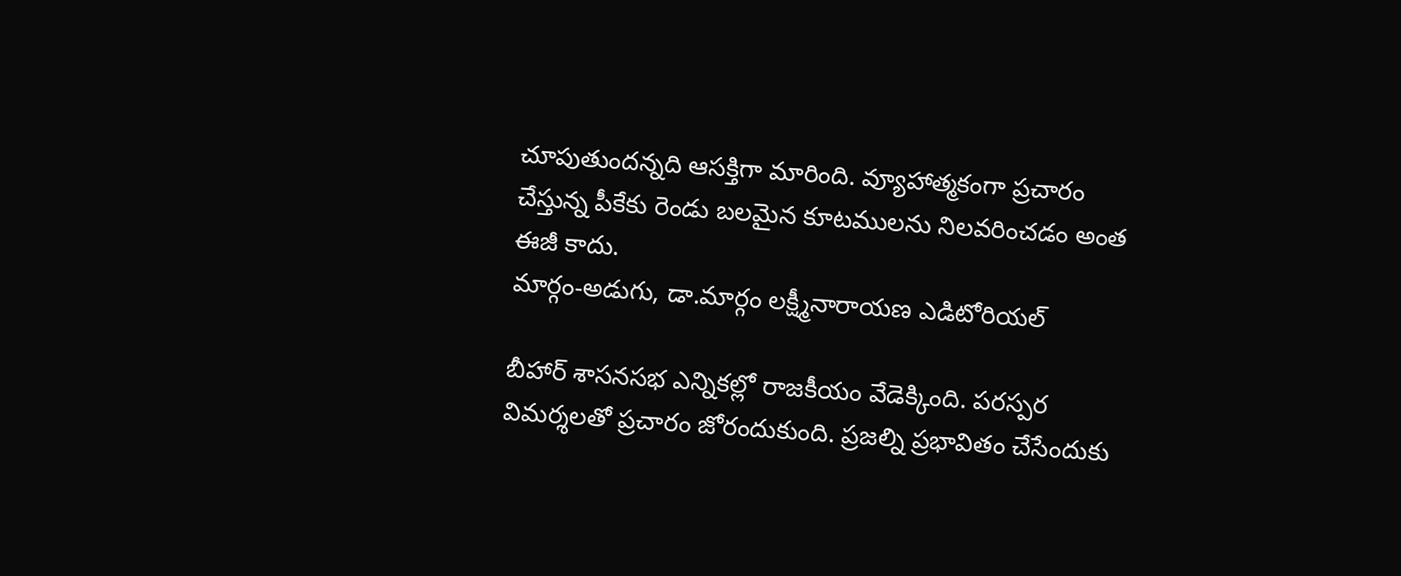చూపుతుందన్నది ఆసక్తిగా మారింది. వ్యూహాత్మకంగా ప్రచారం చేస్తున్న పీకేకు రెండు బలమైన కూటములను నిలవరించడం అంత ఈజీ కాదు.
మార్గం-అడుగు, డా.మార్గం లక్ష్మీనారాయణ ఎడిటోరియల్

బీహార్‌ శాసనసభ ఎన్నికల్లో రాజకీయం వేడెక్కింది. పరస్పర విమర్శలతో ప్రచారం జోరందుకుంది. ప్రజల్ని ప్రభావితం చేసేందుకు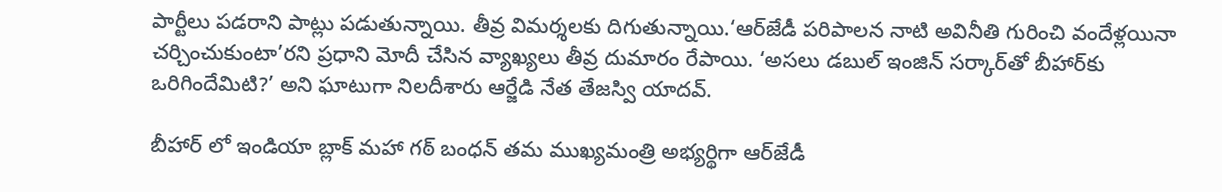పార్టీలు పడరాని పాట్లు పడుతున్నాయి. తీవ్ర విమర్శలకు దిగుతున్నాయి.‘ఆర్‌జేడీ పరిపాలన నాటి అవినీతి గురించి వందేళ్లయినా చర్చించుకుంటా’రని ప్రధాని మోదీ చేసిన వ్యాఖ్యలు తీవ్ర దుమారం రేపాయి. ‘అసలు డబుల్‌ ఇంజిన్‌ సర్కార్‌తో బీహార్‌కు ఒరిగిందేమిటి?’ అని ఘాటుగా నిలదీశారు ఆర్జేడి నేత తేజస్వి యాదవ్‌.

బీహార్ లో ఇండియా బ్లాక్‌ మహా గఠ్ బంధన్‌ తమ ముఖ్యమంత్రి అభ్యర్థిగా ఆర్‌జేడీ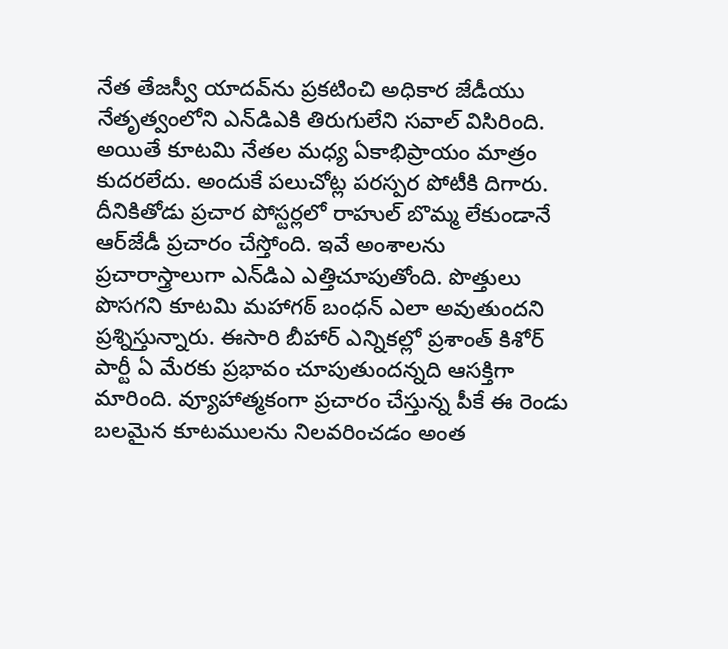నేత తేజస్వీ యాదవ్‌ను ప్రకటించి అధికార జేడీయు నేతృత్వంలోని ఎన్‌డిఎకి తిరుగులేని సవాల్‌ విసిరింది. అయితే కూటమి నేతల మధ్య ఏకాభిప్రాయం మాత్రం కుదరలేదు. అందుకే పలుచోట్ల పరస్పర పోటీకి దిగారు. దీనికితోడు ప్రచార పోస్టర్లలో రాహుల్‌ బొమ్మ లేకుండానే ఆర్‌జేడీ ప్రచారం చేస్తోంది. ఇవే అంశాలను ప్రచారాస్త్రాలుగా ఎన్‌డిఎ ఎత్తిచూపుతోంది. పొత్తులు పొసగని కూటమి మహాగఠ్ బంధన్‌ ఎలా అవుతుందని ప్రశ్నిస్తున్నారు. ఈసారి బీహార్ ఎన్నికల్లో ప్రశాంత్‌ కిశోర్‌ పార్టీ ఏ మేరకు ప్రభావం చూపుతుందన్నది ఆసక్తిగా మారింది. వ్యూహాత్మకంగా ప్రచారం చేస్తున్న పీకే ఈ రెండు బలమైన కూటములను నిలవరించడం అంత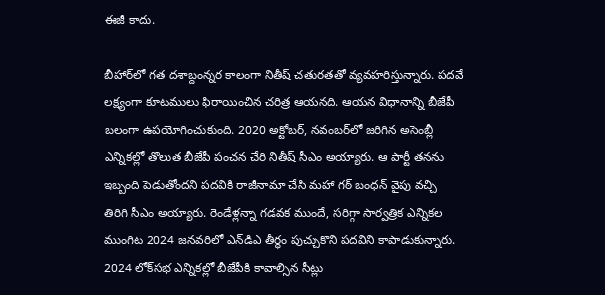ఈజీ కాదు.

బీహార్‌లో గత దశాబ్దంన్నర కాలంగా నితీష్‌ చతురతతో వ్యవహరిస్తున్నారు. పదవే లక్ష్యంగా కూటములు ఫిరాయించిన చరిత్ర ఆయనది. ఆయన విధానాన్ని బీజేపీ బలంగా ఉపయోగించుకుంది. 2020 అక్టోబర్‌, నవంబర్‌లో జరిగిన అసెంబ్లీ ఎన్నికల్లో తొలుత బీజేపీ పంచన చేరి నితీష్‌ సీఎం అయ్యారు. ఆ పార్టీ తనను ఇబ్బంది పెడుతోందని పదవికి రాజీనామా చేసి మహా గఠ్ బంధన్‌ వైపు వచ్చి తిరిగి సీఎం అయ్యారు. రెండేళ్లన్నా గడవక ముందే, సరిగ్గా సార్వత్రిక ఎన్నికల ముంగిట 2024 జనవరిలో ఎన్‌డిఎ తీర్థం పుచ్చుకొని పదవిని కాపాడుకున్నారు. 2024 లోక్‌సభ ఎన్నికల్లో బీజేపీకి కావాల్సిన సీట్లు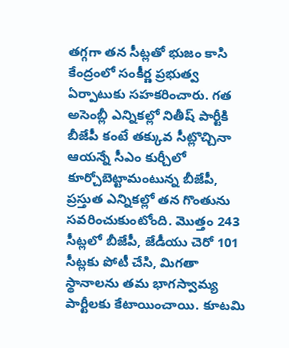తగ్గగా తన సీట్లతో భుజం కాసి కేంద్రంలో సంకీర్ణ ప్రభుత్వ ఏర్పాటుకు సహకరించారు. గత అసెంబ్లీ ఎన్నికల్లో నితీష్‌ పార్టీకి బీజేపీ కంటే తక్కువ సీట్లొచ్చినా ఆయన్నే సీఎం కుర్చీలో కూర్చోబెట్టామంటున్న బీజేపీ, ప్రస్తుత ఎన్నికల్లో తన గొంతును సవరించుకుంటోంది. మొత్తం 243 సీట్లలో బీజేపీ, జేడీయు చెరో 101 సీట్లకు పోటీ చేసి, మిగతా స్థానాలను తమ భాగస్వామ్య పార్టీలకు కేటాయించాయి. కూటమి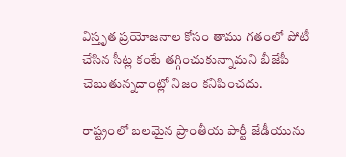విస్తృత ప్రయోజనాల కోసం తాము గతంలో పోటీ చేసిన సీట్ల కంటే తగ్గించుకున్నామని బీజేపీ చెబుతున్నదాంట్లో నిజం కనిపించదు.

రాష్ట్రంలో బలమైన ప్రాంతీయ పార్టీ జేడీయును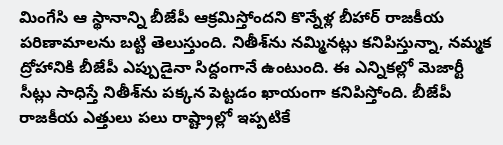మింగేసి ఆ స్థానాన్ని బీజేపీ ఆక్రమిస్తోందని కొన్నేళ్ల బీహార్‌ రాజకీయ పరిణామాలను బట్టి తెలుస్తుంది. నితీశ్‌ను నమ్మినట్లు కనిపిస్తున్నా, నమ్మక ద్రోహానికి బీజేపీ ఎప్పుడైనా సిద్దంగానే ఉంటుంది. ఈ ఎన్నికల్లో మెజార్టీ సీట్లు సాధిస్తే నితీశ్‌ను పక్కన పెట్టడం ఖాయంగా కనిపిస్తోంది. బీజేపీ రాజకీయ ఎత్తులు పలు రాష్ట్రాల్లో ఇప్పటికే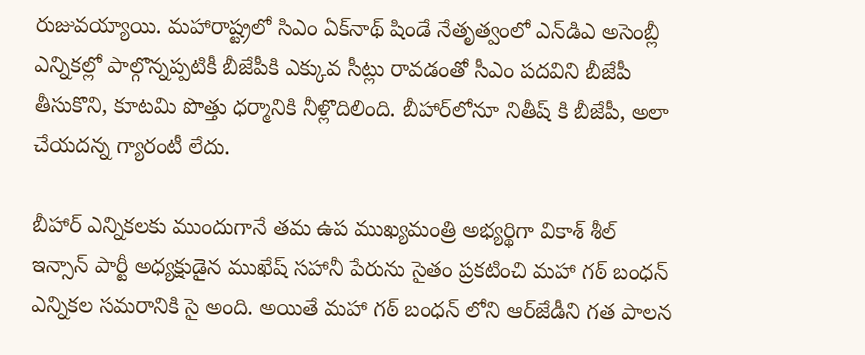రుజువయ్యాయి. మహారాష్ట్రలో సిఎం ఏక్‌నాథ్‌ షిండే నేతృత్వంలో ఎన్‌డిఎ అసెంబ్లీ ఎన్నికల్లో పాల్గొన్నప్పటికీ బీజేపీకి ఎక్కువ సీట్లు రావడంతో సీఎం పదవిని బీజేపీ తీసుకొని, కూటమి పొత్తు ధర్మానికి నీళ్లొదిలింది. బీహార్‌లోనూ నితీష్‌ కి బీజేపీ, అలా చేయదన్న గ్యారంటీ లేదు.

బీహార్ ఎన్నికలకు ముందుగానే తమ ఉప ముఖ్యమంత్రి అభ్యర్థిగా వికాశ్‌ శీల్‌ ఇన్సాన్‌ పార్టీ అధ్యక్షుడైన ముఖేష్‌ సహానీ పేరును సైతం ప్రకటించి మహా గఠ్ బంధన్ ఎన్నికల సమరానికి సై అంది. అయితే మహా గఠ్ బంధన్ లోని ఆర్‌జేడీని గత పాలన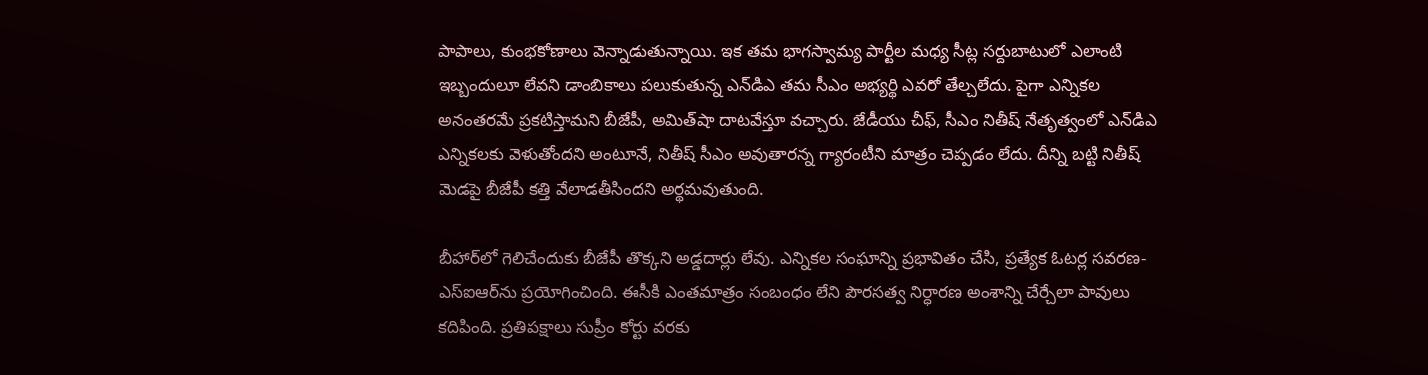పాపాలు, కుంభకోణాలు వెన్నాడుతున్నాయి. ఇక తమ భాగస్వామ్య పార్టీల మధ్య సీట్ల సర్దుబాటులో ఎలాంటి ఇబ్బందులూ లేవని డాంబికాలు పలుకుతున్న ఎన్‌డిఎ తమ సీఎం అభ్యర్థి ఎవరో తేల్చలేదు. పైగా ఎన్నికల అనంతరమే ప్రకటిస్తామని బీజేపీ, అమిత్‌షా దాటవేస్తూ వచ్చారు. జేడీయు చీఫ్‌, సీఎం నితీష్‌ నేతృత్వంలో ఎన్‌డిఎ ఎన్నికలకు వెళుతోందని అంటూనే, నితీష్‌ సీఎం అవుతారన్న గ్యారంటీని మాత్రం చెప్పడం లేదు. దీన్ని బట్టి నితీష్‌ మెడపై బీజేపీ కత్తి వేలాడతీసిందని అర్థమవుతుంది.

బీహార్‌లో గెలిచేందుకు బీజేపీ తొక్కని అడ్డదార్లు లేవు. ఎన్నికల సంఘాన్ని ప్రభావితం చేసి, ప్రత్యేక ఓటర్ల సవరణ-ఎస్‌ఐఆర్‌ను ప్రయోగించింది. ఈసీకి ఎంతమాత్రం సంబంధం లేని పౌరసత్వ నిర్ధారణ అంశాన్ని చేర్చేలా పావులు కదిపింది. ప్రతిపక్షాలు సుప్రీం కోర్టు వరకు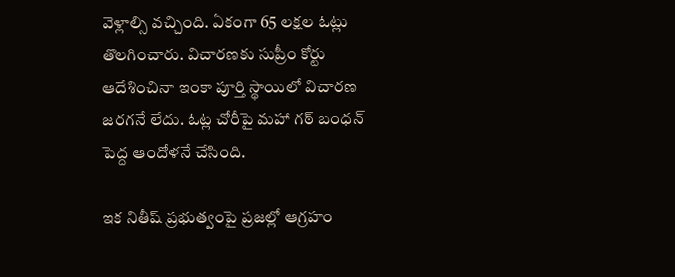వెళ్లాల్సి వచ్చింది. ఏకంగా 65 లక్షల ఓట్లు తొలగించారు. విచారణకు సుప్రీం కోర్టు ఆదేశించినా ఇంకా పూర్తి స్థాయిలో విచారణ జరగనే లేదు. ఓట్ల చోరీపై మహా గఠ్ బంధన్‌ పెద్ద ఆందోళనే చేసింది.

ఇక నితీష్‌ ప్రభుత్వంపై ప్రజల్లో ఆగ్రహం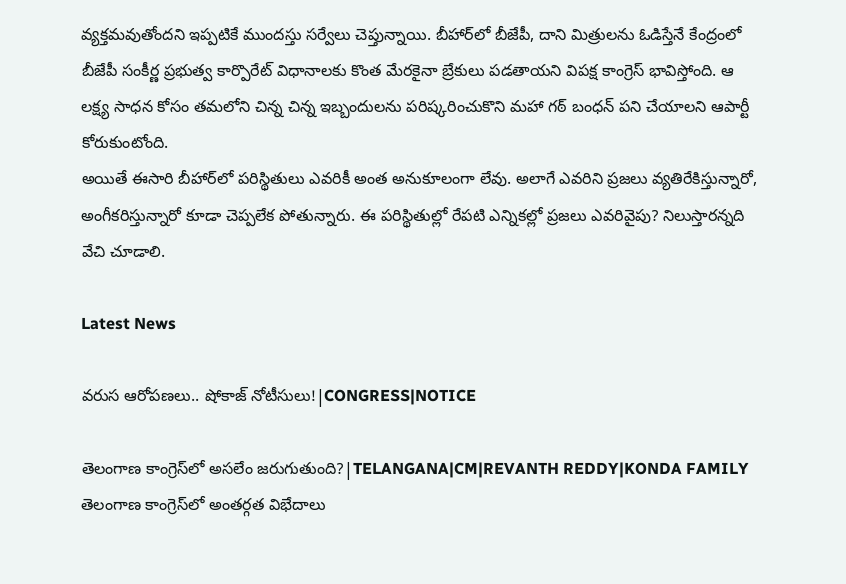వ్యక్తమవుతోందని ఇప్పటికే ముందస్తు సర్వేలు చెప్తున్నాయి. బీహార్‌లో బీజేపీ, దాని మిత్రులను ఓడిస్తేనే కేంద్రంలో బీజేపీ సంకీర్ణ ప్రభుత్వ కార్పొరేట్‌ విధానాలకు కొంత మేరకైనా బ్రేకులు పడతాయని విపక్ష కాంగ్రెస్‌ భావిస్తోంది. ఆ లక్ష్య సాధన కోసం తమలోని చిన్న చిన్న ఇబ్బందులను పరిష్కరించుకొని మహా గఠ్ బంధన్‌ పని చేయాలని ఆపార్టీ కోరుకుంటోంది.
అయితే ఈసారి బీహార్‌లో పరిస్థితులు ఎవరికీ అంత అనుకూలంగా లేవు. అలాగే ఎవరిని ప్రజలు వ్యతిరేకిస్తున్నారో, అంగీకరిస్తున్నారో కూడా చెప్పలేక పోతున్నారు. ఈ పరిస్థితుల్లో రేపటి ఎన్నికల్లో ప్రజలు ఎవరివైపు? నిలుస్తారన్నది వేచి చూడాలి.

Latest News

వరుస ఆరోపణలు.. షోకాజ్ నోటీసులు!|CONGRESS|NOTICE

తెలంగాణ కాంగ్రెస్‌లో అసలేం జరుగుతుంది?|TELANGANA|CM|REVANTH REDDY|KONDA FAMILY తెలంగాణ కాంగ్రెస్‌లో అంతర్గత విభేదాలు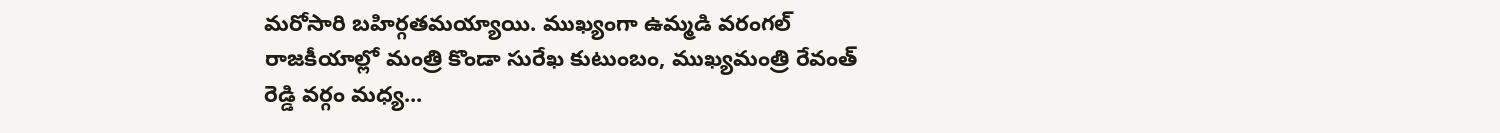మరోసారి బహిర్గతమయ్యాయి. ముఖ్యంగా ఉమ్మడి వరంగల్ రాజకీయాల్లో మంత్రి కొండా సురేఖ కుటుంబం, ముఖ్యమంత్రి రేవంత్ రెడ్డి వర్గం మధ్య...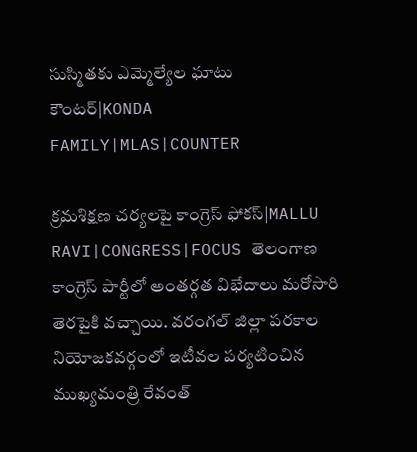సుస్మితకు ఎమ్మెల్యేల ఘాటు కౌంటర్|KONDA FAMILY|MLAS|COUNTER

క్రమశిక్షణ చర్యలపై కాంగ్రెస్‌ ఫోకస్|MALLU RAVI|CONGRESS|FOCUS తెలంగాణ కాంగ్రెస్ పార్టీలో అంతర్గత విభేదాలు మరోసారి తెరపైకి వచ్చాయి. వరంగల్ జిల్లా పరకాల నియోజకవర్గంలో ఇటీవల పర్యటించిన ముఖ్యమంత్రి రేవంత్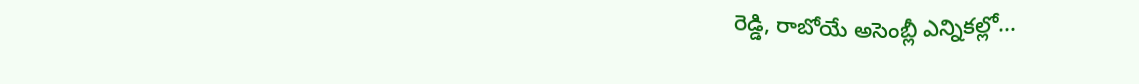రెడ్డి, రాబోయే అసెంబ్లీ ఎన్నికల్లో...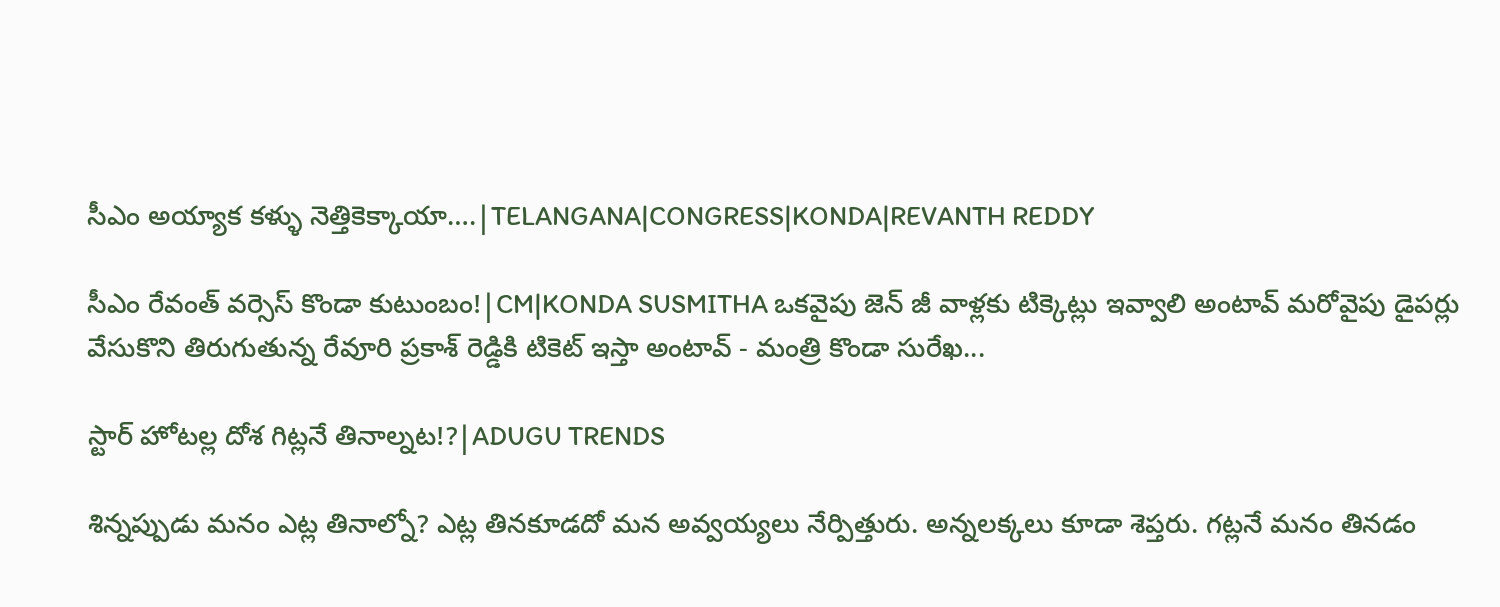సీఎం అయ్యాక కళ్ళు నెత్తికెక్కాయా….|TELANGANA|CONGRESS|KONDA|REVANTH REDDY

సీఎం రేవంత్ వర్సెస్ కొండా కుటుంబం!|CM|KONDA SUSMITHA ఒకవైపు జెన్ జీ వాళ్లకు టిక్కెట్లు ఇవ్వాలి అంటావ్ మరోవైపు డైపర్లు వేసుకొని తిరుగుతున్న రేవూరి ప్రకాశ్ రెడ్డికి టికెట్ ఇస్తా అంటావ్ - మంత్రి కొండా సురేఖ...

స్టార్ హోటల్ల దోశ గిట్లనే తినాల్నట!?|ADUGU TRENDS

శిన్నప్పుడు మనం ఎట్ల తినాల్నో? ఎట్ల తినకూడదో మన అవ్వయ్యలు నేర్పిత్తురు. అన్నలక్కలు కూడా శెప్తరు. గట్లనే మనం తినడం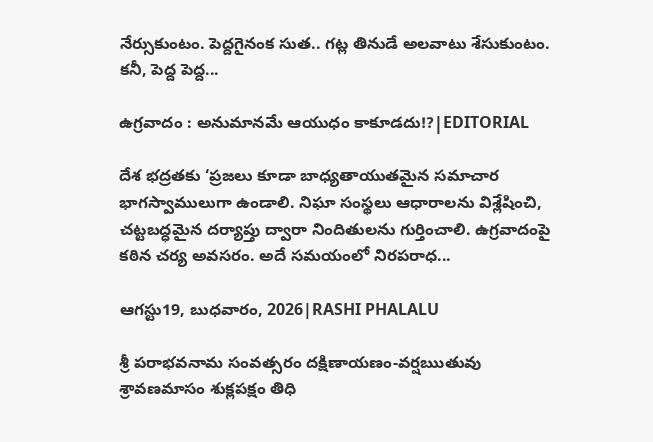నేర్సుకుంటం. పెద్దగైనంక సుత.. గట్ల తినుడే అలవాటు శేసుకుంటం. కనీ, పెద్ద పెద్ద...

ఉగ్రవాదం : అనుమానమే ఆయుధం కాకూడదు!?|EDITORIAL

దేశ భద్రతకు ‘ప్రజలు కూడా బాధ్యతాయుతమైన సమాచార భాగస్వాములుగా ఉండాలి. నిఘా సంస్థలు ఆధారాలను విశ్లేషించి, చట్టబద్ధమైన దర్యాప్తు ద్వారా నిందితులను గుర్తించాలి. ఉగ్రవాదంపై కఠిన చర్య అవసరం. అదే సమయంలో నిరపరాధ...

ఆగస్టు19, బుధవారం, 2026|RASHI PHALALU

శ్రీ పరాభవనామ సంవత్సరం దక్షిణాయణం-వర్షఋతువు శ్రావణమాసం శుక్లపక్షం తిధి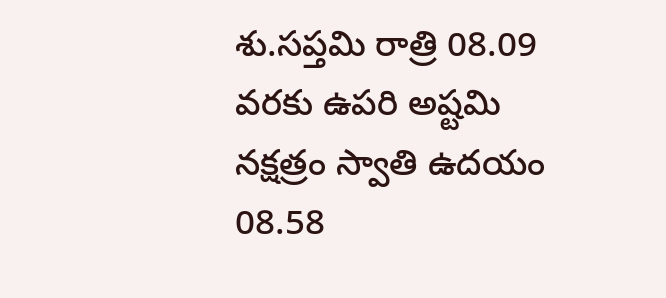శు.సప్తమి రాత్రి 08.09 వరకు ఉపరి అష్టమి నక్షత్రం స్వాతి ఉదయం 08.58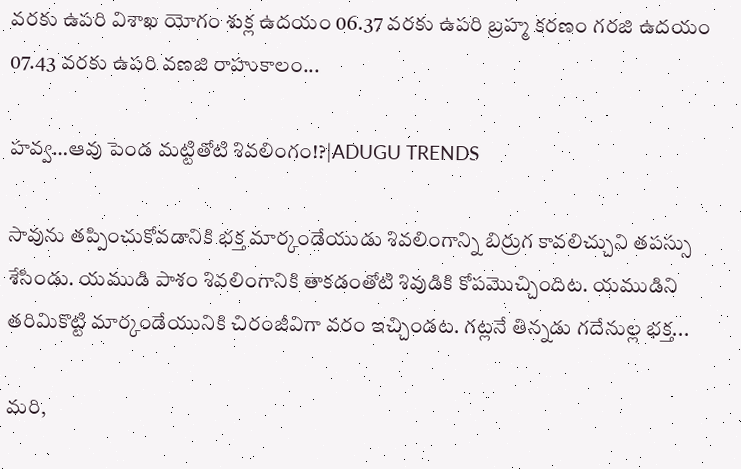వరకు ఉపరి విశాఖ యోగం శుక్ల ఉదయం 06.37 వరకు ఉపరి బ్రహ్మ కరణం గరజి ఉదయం 07.43 వరకు ఉపరి వణజి రాహుకాలం...

హవ్వ…ఆవు పెండ మట్టితోటి శివలింగం!?|ADUGU TRENDS

సావును తప్పించుకోవడానికి భక్త మార్కండేయుడు శివలింగాన్ని బిర్రుగ కావలిచ్చుని తపస్సు శేసిండు. యముడి పాశం శివలింగానికి తాకడంతోటి శివుడికి కోపమొచ్చిందిట. యముడిని తరిమికొట్టి మార్కండేయునికి చిరంజీవిగా వరం ఇచ్చిండట. గట్లనే తిన్నడు గదేనుల్ల భక్త...

మరి,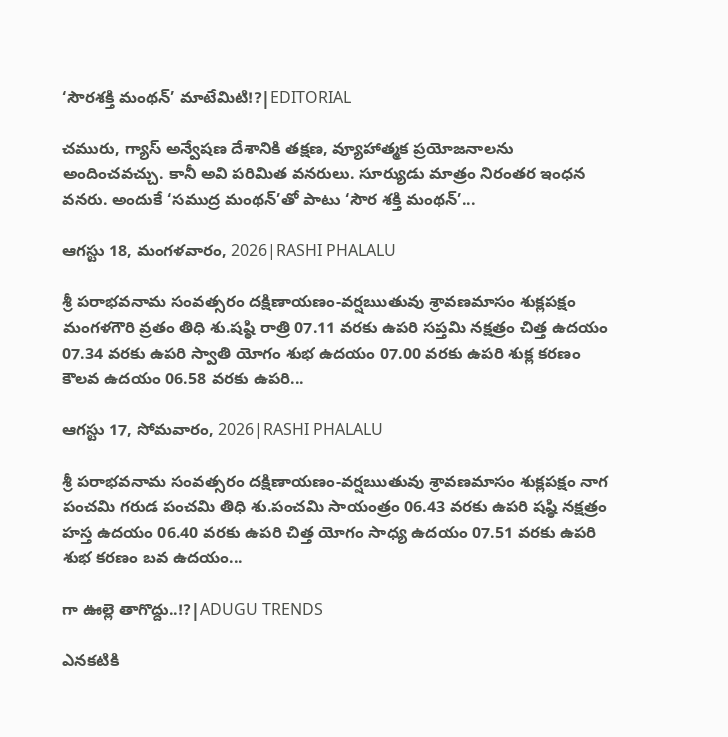‘సౌరశక్తి మంథన్’ మాటేమిటి!?|EDITORIAL

చమురు, గ్యాస్‌ అన్వేషణ దేశానికి తక్షణ, వ్యూహాత్మక ప్రయోజనాలను అందించవచ్చు. కానీ అవి పరిమిత వనరులు. సూర్యుడు మాత్రం నిరంతర ఇంధన వనరు. అందుకే ‘సముద్ర మంథన్‌’తో పాటు ‘సౌర శక్తి మంథన్‌’...

ఆగస్టు 18, మంగళవారం, 2026|RASHI PHALALU

శ్రీ పరాభవనామ సంవత్సరం దక్షిణాయణం-వర్షఋతువు శ్రావణమాసం శుక్లపక్షం మంగళగౌరి వ్రతం తిధి శు.షష్ఠి రాత్రి 07.11 వరకు ఉపరి సప్తమి నక్షత్రం చిత్త ఉదయం 07.34 వరకు ఉపరి స్వాతి యోగం శుభ ఉదయం 07.00 వరకు ఉపరి శుక్ల కరణం కౌలవ ఉదయం 06.58 వరకు ఉపరి...

ఆగస్టు 17, సోమవారం, 2026|RASHI PHALALU

శ్రీ పరాభవనామ సంవత్సరం దక్షిణాయణం-వర్షఋతువు శ్రావణమాసం శుక్లపక్షం నాగ పంచమి గరుడ పంచమి తిధి శు.పంచమి సాయంత్రం 06.43 వరకు ఉపరి షష్ఠి నక్షత్రం హస్త ఉదయం 06.40 వరకు ఉపరి చిత్త యోగం సాధ్య ఉదయం 07.51 వరకు ఉపరి శుభ కరణం బవ ఉదయం...

గా ఊల్లె తాగొద్దు..!?|ADUGU TRENDS

ఎనకటికి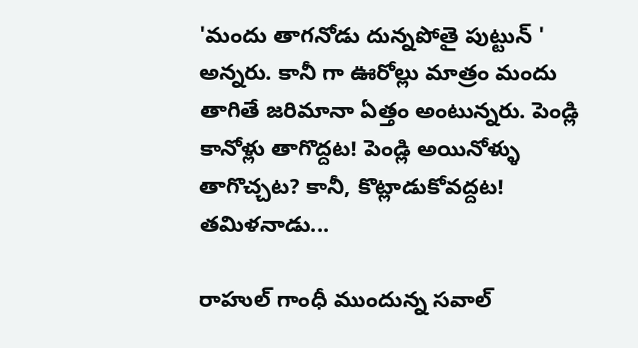'మందు తాగనోడు దున్నపోతై పుట్టున్ ' అన్నరు. కానీ గా ఊరోల్లు మాత్రం మందు తాగితే జరిమానా ఏత్తం అంటున్నరు. పెండ్లి కానోళ్లు తాగొద్దట! పెండ్లి అయినోళ్ళు తాగొచ్చట? కానీ, కొట్లాడుకోవద్దట! తమిళనాడు...

రాహుల్ గాంధీ ముందున్న సవాల్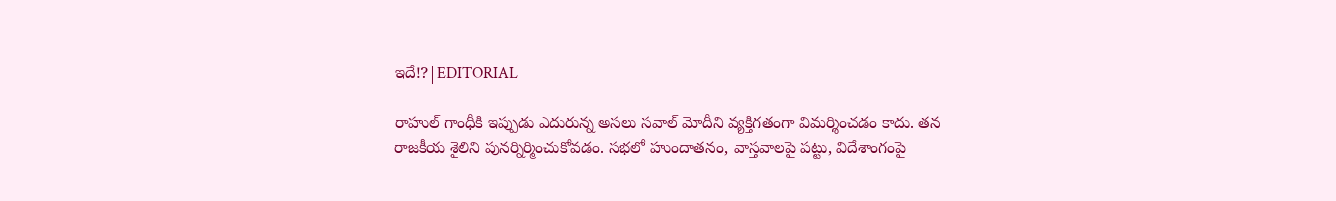ఇదే!?|EDITORIAL

రాహుల్ గాంధీకి ఇప్పుడు ఎదురున్న అసలు సవాల్ మోదీని వ్యక్తిగతంగా విమర్శించడం కాదు. తన రాజకీయ శైలిని పునర్నిర్మించుకోవడం. సభలో హుందాతనం, వాస్తవాలపై పట్టు, విదేశాంగంపై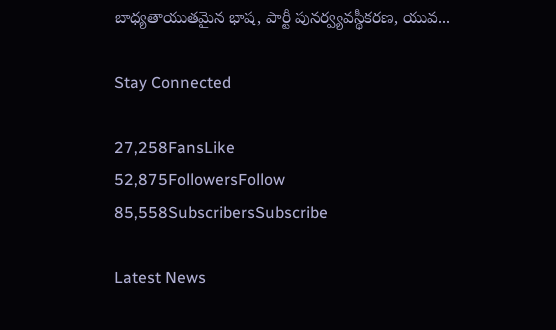బాధ్యతాయుతమైన భాష, పార్టీ పునర్వ్యవస్థీకరణ, యువ...

Stay Connected

27,258FansLike
52,875FollowersFollow
85,558SubscribersSubscribe

Latest News